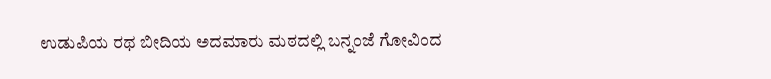ಉಡುಪಿಯ ರಥ ಬೀದಿಯ ಅದಮಾರು ಮಠದಲ್ಲಿ ಬನ್ನಂಜೆ ಗೋವಿಂದ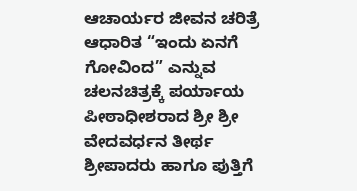ಆಚಾರ್ಯರ ಜೀವನ ಚರಿತ್ರೆ ಆಧಾರಿತ “ಇಂದು ಏನಗೆ ಗೋವಿಂದ” ಎನ್ನುವ ಚಲನಚಿತ್ರಕ್ಕೆ ಪರ್ಯಾಯ ಪೀಠಾಧೀಶರಾದ ಶ್ರೀ ಶ್ರೀ ವೇದವರ್ಧನ ತೀರ್ಥ ಶ್ರೀಪಾದರು ಹಾಗೂ ಪುತ್ತಿಗೆ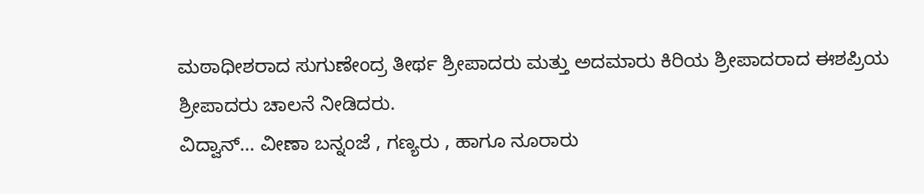ಮಠಾಧೀಶರಾದ ಸುಗುಣೇಂದ್ರ ತೀರ್ಥ ಶ್ರೀಪಾದರು ಮತ್ತು ಅದಮಾರು ಕಿರಿಯ ಶ್ರೀಪಾದರಾದ ಈಶಪ್ರಿಯ ಶ್ರೀಪಾದರು ಚಾಲನೆ ನೀಡಿದರು.
ವಿದ್ವಾನ್… ವೀಣಾ ಬನ್ನಂಜೆ , ಗಣ್ಯರು , ಹಾಗೂ ನೂರಾರು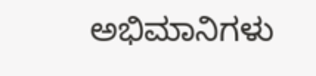ಅಭಿಮಾನಿಗಳು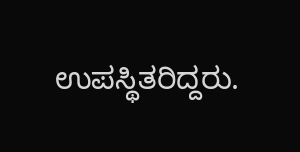ಉಪಸ್ಥಿತರಿದ್ದರು.